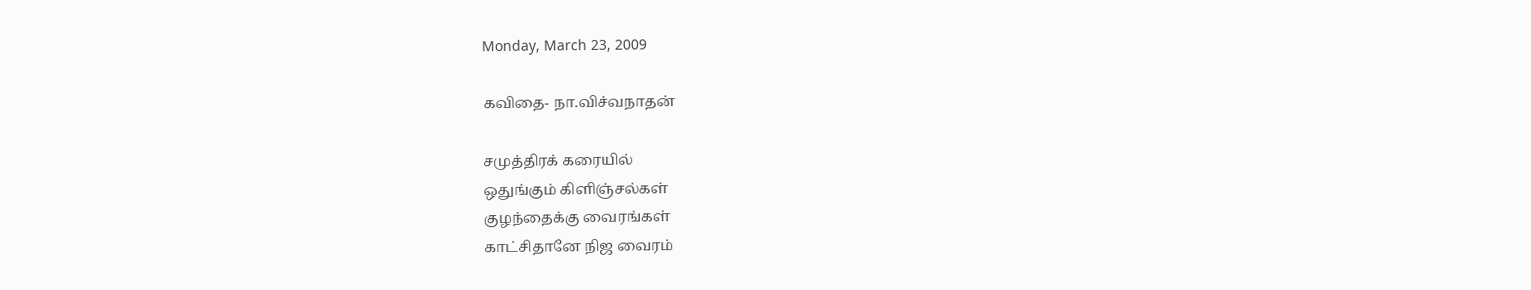Monday, March 23, 2009

கவிதை- நா.விச்வநாதன்

சமுத்திரக் கரையில்
ஒதுங்கும் கிளிஞ்சல்கள்
குழந்தைக்கு வைரங்கள்
காட்சிதானே நிஜ வைரம்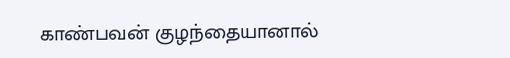காண்பவன் குழந்தையானால்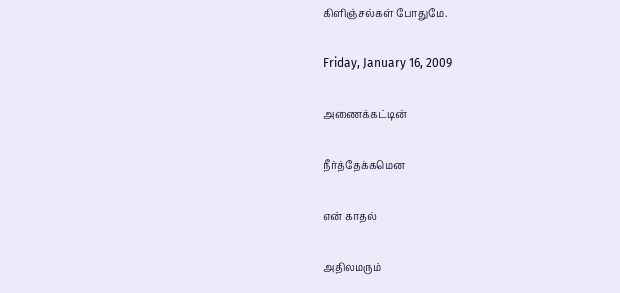கிளிஞ்சல்கள் போதுமே.

Friday, January 16, 2009

அணைக்கட்டின்

நீர்த்தேக்கமென

என் காதல்

அதிலமரும்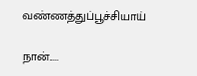வண்ணத்துப்பூச்சியாய்

நான்.....